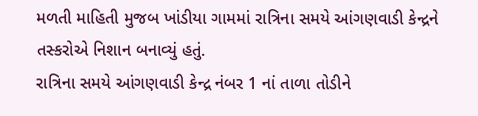મળતી માહિતી મુજબ ખાંડીયા ગામમાં રાત્રિના સમયે આંગણવાડી કેન્દ્રને તસ્કરોએ નિશાન બનાવ્યું હતું.
રાત્રિના સમયે આંગણવાડી કેન્દ્ર નંબર 1 નાં તાળા તોડીને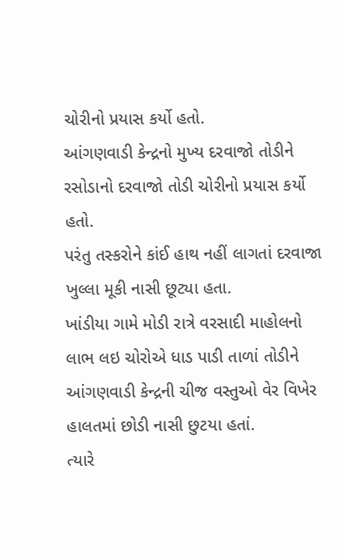ચોરીનો પ્રયાસ કર્યો હતો.
આંગણવાડી કેન્દ્રનો મુખ્ય દરવાજો તોડીને રસોડાનો દરવાજો તોડી ચોરીનો પ્રયાસ કર્યો હતો.
પરંતુ તસ્કરોને કાંઈ હાથ નહીં લાગતાં દરવાજા ખુલ્લા મૂકી નાસી છૂટ્યા હતા.
ખાંડીયા ગામે મોડી રાત્રે વરસાદી માહોલનો લાભ લઇ ચોરોએ ધાડ પાડી તાળાં તોડીને આંગણવાડી કેન્દ્રની ચીજ વસ્તુઓ વેર વિખેર હાલતમાં છોડી નાસી છુટયા હતાં.
ત્યારે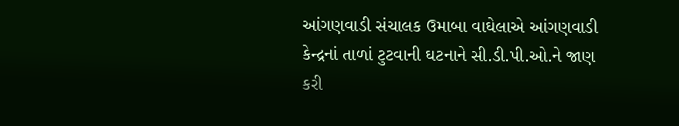આંગણવાડી સંચાલક ઉમાબા વાઘેલાએ આંગણવાડી કેન્દ્રનાં તાળાં ટુટવાની ઘટનાને સી.ડી.પી.ઓ.ને જાણ કરી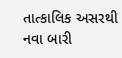તાત્કાલિક અસરથી નવા બારી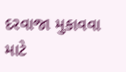દરવાજા મુકાવવા માટે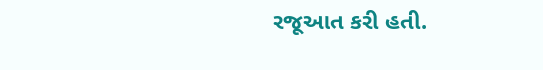રજૂઆત કરી હતી.